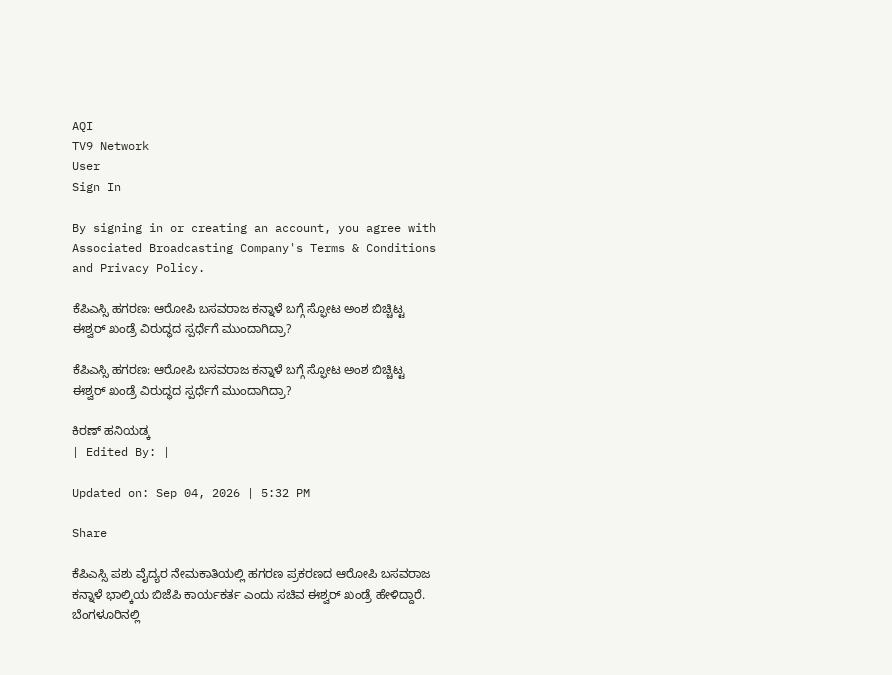AQI
TV9 Network
User
Sign In

By signing in or creating an account, you agree with Associated Broadcasting Company's Terms & Conditions and Privacy Policy.

ಕೆಪಿಎಸ್ಸಿ ಹಗರಣ: ಆರೋಪಿ ಬಸವರಾಜ ಕನ್ನಾಳೆ ಬಗ್ಗೆ ಸ್ಫೋಟ ಅಂಶ ಬಿಚ್ಚಿಟ್ಟ ಈಶ್ವರ್ ಖಂಡ್ರೆ ವಿರುದ್ಧದ ಸ್ಪರ್ಧೆಗೆ ಮುಂದಾಗಿದ್ರಾ?

ಕೆಪಿಎಸ್ಸಿ ಹಗರಣ: ಆರೋಪಿ ಬಸವರಾಜ ಕನ್ನಾಳೆ ಬಗ್ಗೆ ಸ್ಫೋಟ ಅಂಶ ಬಿಚ್ಚಿಟ್ಟ ಈಶ್ವರ್ ಖಂಡ್ರೆ ವಿರುದ್ಧದ ಸ್ಪರ್ಧೆಗೆ ಮುಂದಾಗಿದ್ರಾ?

ಕಿರಣ್ ಹನಿಯಡ್ಕ
| Edited By: |

Updated on: Sep 04, 2026 | 5:32 PM

Share

ಕೆಪಿಎಸ್ಸಿ ಪಶು ವೈದ್ಯರ ನೇಮಕಾತಿಯಲ್ಲಿ ಹಗರಣ ಪ್ರಕರಣದ ಆರೋಪಿ ಬಸವರಾಜ ಕನ್ನಾಳೆ ಭಾಲ್ಕಿಯ ಬಿಜೆಪಿ ಕಾರ್ಯಕರ್ತ ಎಂದು ಸಚಿವ ಈಶ್ವರ್ ಖಂಡ್ರೆ ಹೇಳಿದ್ದಾರೆ. ಬೆಂಗಳೂರಿನಲ್ಲಿ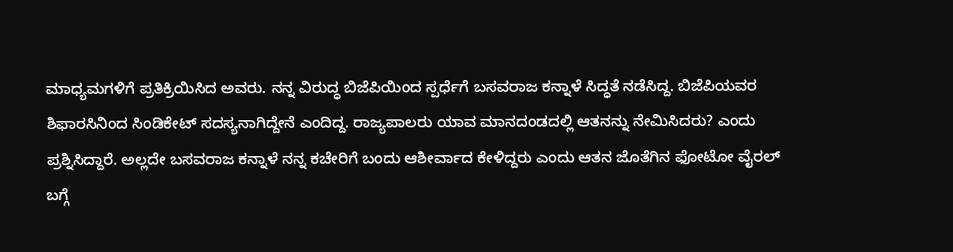ಮಾಧ್ಯಮಗಳಿಗೆ ಪ್ರತಿಕ್ರಿಯಿಸಿದ ಅವರು. ನನ್ನ ವಿರುದ್ಧ ಬಿಜೆಪಿಯಿಂದ ಸ್ಪರ್ಧೆಗೆ ಬಸವರಾಜ ಕನ್ನಾಳೆ ಸಿದ್ಧತೆ ನಡೆಸಿದ್ದ. ಬಿಜೆಪಿಯವರ ಶಿಫಾರಸಿನಿಂದ ಸಿಂಡಿಕೇಟ್ ಸದಸ್ಯನಾಗಿದ್ದೇನೆ ಎಂದಿದ್ದ. ರಾಜ್ಯಪಾಲರು ಯಾವ ಮಾನದಂಡದಲ್ಲಿ ಆತನನ್ನು ನೇಮಿಸಿದರು? ಎಂದು ಪ್ರಶ್ನಿಸಿದ್ದಾರೆ. ಅಲ್ಲದೇ ಬಸವರಾಜ ಕನ್ನಾಳೆ ನನ್ನ ಕಚೇರಿಗೆ ಬಂದು ಆಶೀರ್ವಾದ ಕೇಳಿದ್ದರು ಎಂದು ಆತನ ಜೊತೆಗಿನ ಫೋಟೋ ವೈರಲ್ ಬಗ್ಗೆ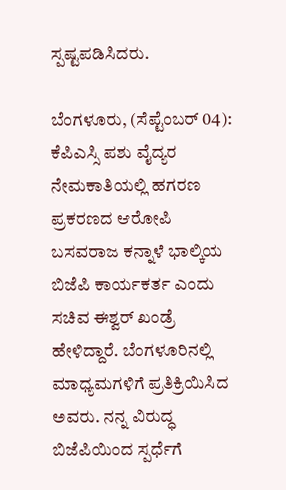ಸ್ಪಷ್ಟಪಡಿಸಿದರು.

ಬೆಂಗಳೂರು, (ಸೆಪ್ಟೆಂಬರ್ 04): ಕೆಪಿಎಸ್ಸಿ ಪಶು ವೈದ್ಯರ ನೇಮಕಾತಿಯಲ್ಲಿ ಹಗರಣ ಪ್ರಕರಣದ ಆರೋಪಿ ಬಸವರಾಜ ಕನ್ನಾಳೆ ಭಾಲ್ಕಿಯ ಬಿಜೆಪಿ ಕಾರ್ಯಕರ್ತ ಎಂದು ಸಚಿವ ಈಶ್ವರ್ ಖಂಡ್ರೆ ಹೇಳಿದ್ದಾರೆ. ಬೆಂಗಳೂರಿನಲ್ಲಿ ಮಾಧ್ಯಮಗಳಿಗೆ ಪ್ರತಿಕ್ರಿಯಿಸಿದ ಅವರು. ನನ್ನ ವಿರುದ್ಧ ಬಿಜೆಪಿಯಿಂದ ಸ್ಪರ್ಧೆಗೆ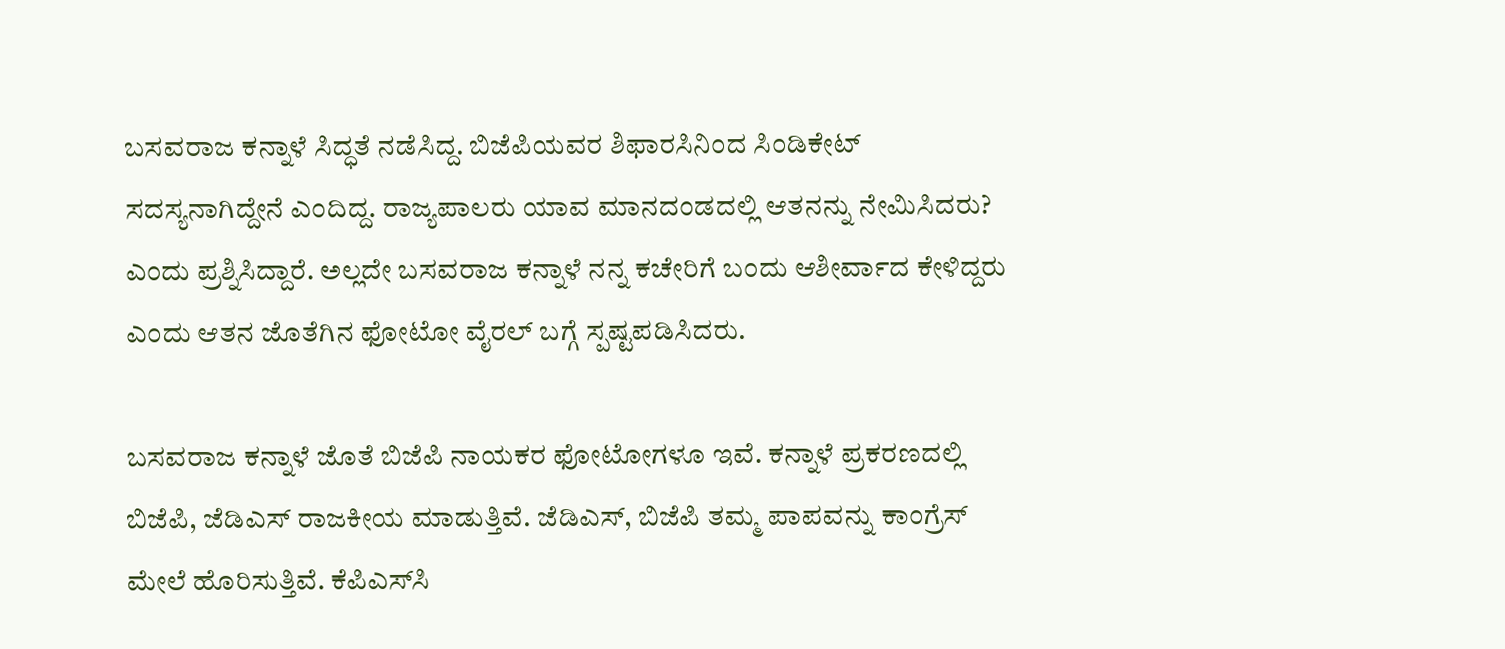ಬಸವರಾಜ ಕನ್ನಾಳೆ ಸಿದ್ಧತೆ ನಡೆಸಿದ್ದ. ಬಿಜೆಪಿಯವರ ಶಿಫಾರಸಿನಿಂದ ಸಿಂಡಿಕೇಟ್ ಸದಸ್ಯನಾಗಿದ್ದೇನೆ ಎಂದಿದ್ದ. ರಾಜ್ಯಪಾಲರು ಯಾವ ಮಾನದಂಡದಲ್ಲಿ ಆತನನ್ನು ನೇಮಿಸಿದರು? ಎಂದು ಪ್ರಶ್ನಿಸಿದ್ದಾರೆ. ಅಲ್ಲದೇ ಬಸವರಾಜ ಕನ್ನಾಳೆ ನನ್ನ ಕಚೇರಿಗೆ ಬಂದು ಆಶೀರ್ವಾದ ಕೇಳಿದ್ದರು ಎಂದು ಆತನ ಜೊತೆಗಿನ ಫೋಟೋ ವೈರಲ್ ಬಗ್ಗೆ ಸ್ಪಷ್ಟಪಡಿಸಿದರು.

ಬಸವರಾಜ ಕನ್ನಾಳೆ ಜೊತೆ ಬಿಜೆಪಿ ನಾಯಕರ ಫೋಟೋಗಳೂ ಇವೆ. ಕನ್ನಾಳೆ ಪ್ರಕರಣದಲ್ಲಿ ಬಿಜೆಪಿ, ಜೆಡಿಎಸ್ ರಾಜಕೀಯ ಮಾಡುತ್ತಿವೆ. ಜೆಡಿಎಸ್, ಬಿಜೆಪಿ ತಮ್ಮ ಪಾಪವನ್ನು ಕಾಂಗ್ರೆಸ್ ಮೇಲೆ ಹೊರಿಸುತ್ತಿವೆ. ಕೆಪಿಎಸ್‌ಸಿ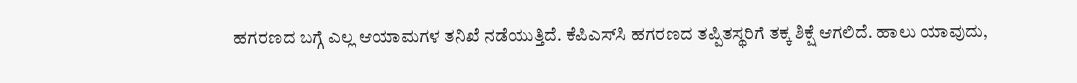ಹಗರಣದ ಬಗ್ಗೆ ಎಲ್ಲ ಆಯಾಮಗಳ ತನಿಖೆ ನಡೆಯುತ್ತಿದೆ. ಕೆಪಿಎಸ್‌ಸಿ ಹಗರಣದ ತಪ್ಪಿತಸ್ಥರಿಗೆ ತಕ್ಕ ಶಿಕ್ಷೆ ಆಗಲಿದೆ. ಹಾಲು ಯಾವುದು,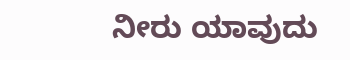ನೀರು ಯಾವುದು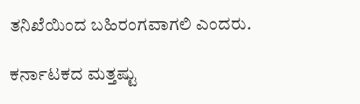ತನಿಖೆಯಿಂದ ಬಹಿರಂಗವಾಗಲಿ ಎಂದರು.

ಕರ್ನಾಟಕದ ಮತ್ತಷ್ಟು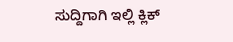ಸುದ್ದಿಗಾಗಿ ಇಲ್ಲಿ ಕ್ಲಿಕ್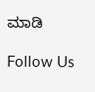ಮಾಡಿ

Follow Us